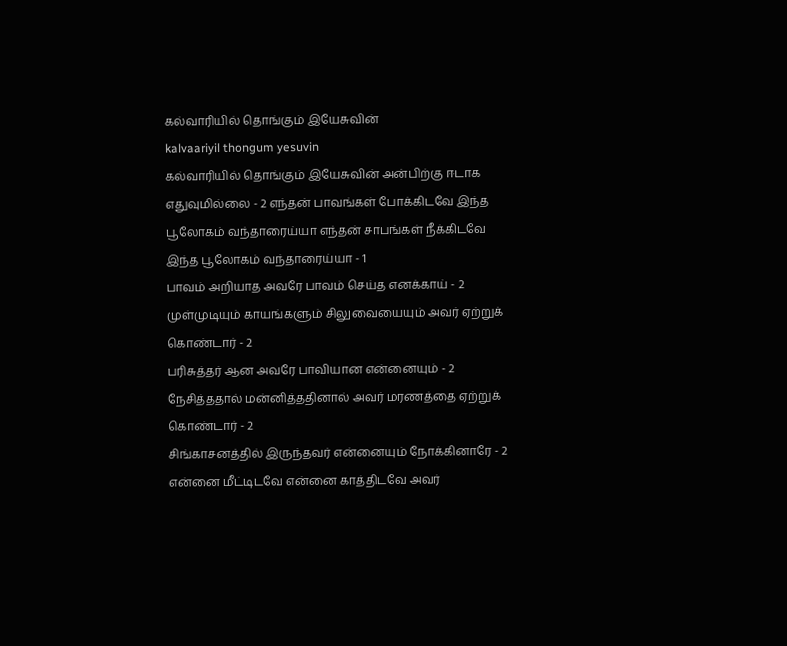கல்வாரியில் தொங்கும் இயேசுவின்
kalvaariyil thongum yesuvin
கல்வாரியில் தொங்கும் இயேசுவின் அன்பிற்கு ஈடாக எதுவுமில்லை - 2 எந்தன் பாவங்கள் போக்கிடவே இந்த பூலோகம் வந்தாரைய்யா எந்தன் சாபங்கள் நீக்கிடவே இந்த பூலோகம் வந்தாரைய்யா - 1
பாவம் அறியாத அவரே பாவம் செய்த எனக்காய் - 2 முள்முடியும் காயங்களும் சிலுவையையும் அவர் ஏற்றுக் கொண்டார் - 2
பரிசுத்தர் ஆன அவரே பாவியான என்னையும் - 2 நேசித்ததால் மன்னித்ததினால் அவர் மரணத்தை ஏற்றுக் கொண்டார் - 2
சிங்காசனத்தில் இருந்தவர் என்னையும் நோக்கினாரே - 2 என்னை மீட்டிடவே என்னை காத்திடவே அவர்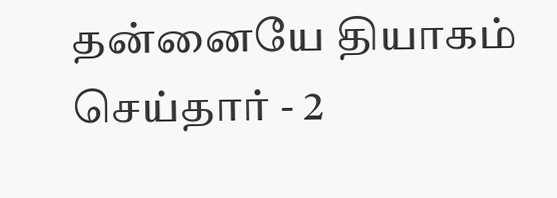தன்னையே தியாகம் செய்தார் - 2